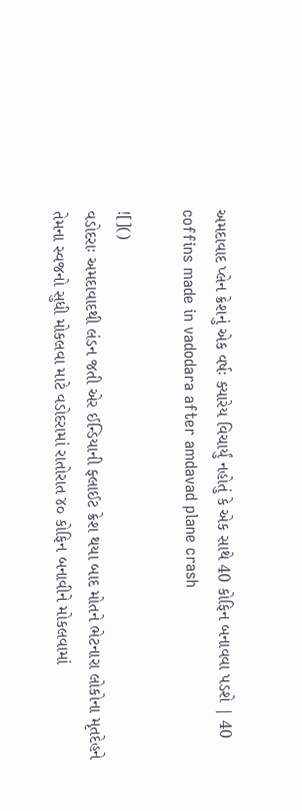અમદાવાદ પ્લેન ક્રેશનું એક વર્ષઃ ક્યારેય વિચાર્યું નહોતું કે એક સાથે 40 કોફિન બનાવવા પડશે | 40 coffins made in vadodara after amdavad plane crash

![]()
વડોદરાઃ અમદાવાદથી લંડન જતી એર ઈન્ડિયાની ફ્લાઈટ ક્રેશ થયા બાદ મોતને ભેટનારા લોકોના મૃતદેહને તેમના સ્વજનો સુધી મોકલવા માટે વડોદરામાં રાતોરાત ૪૦ કોફિન બનાવીને મોકલવામાં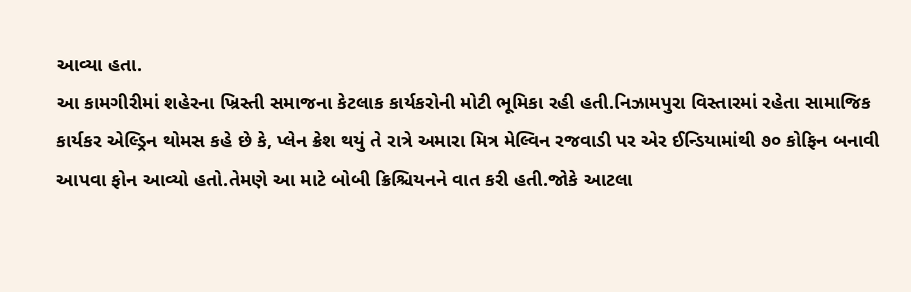આવ્યા હતા.
આ કામગીરીમાં શહેરના ખ્રિસ્તી સમાજના કેટલાક કાર્યકરોની મોટી ભૂમિકા રહી હતી.નિઝામપુરા વિસ્તારમાં રહેતા સામાજિક કાર્યકર એલ્ડ્રિન થોમસ કહે છે કે, પ્લેન ક્રેશ થયું તે રાત્રે અમારા મિત્ર મેલ્વિન રજવાડી પર એર ઈન્ડિયામાંથી ૭૦ કોફિન બનાવી આપવા ફોન આવ્યો હતો.તેમણે આ માટે બોબી ક્રિશ્ચિયનને વાત કરી હતી.જોકે આટલા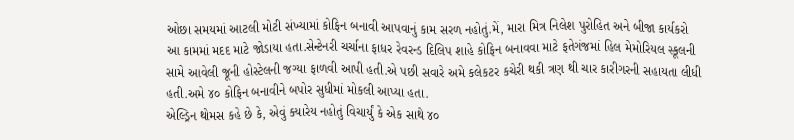ઓછા સમયમાં આટલી મોટી સંખ્યામાં કોફિન બનાવી આપવાનું કામ સરળ નહોતું.મેં, મારા મિત્ર નિલેશ પુરોહિત અને બીજા કાર્યકરો આ કામમાં મદદ માટે જોડાયા હતા.સેન્ટેનરી ચર્ચાના ફાધર રેવરન્ડ દિલિપ શાહે કોફિન બનાવવા માટે ફતેગંજમાં હિલ મેમોરિયલ સ્કૂલની સામે આવેલી જૂની હોસ્ટેલની જગ્યા ફાળવી આપી હતી.એ પછી સવારે અમે કલેકટર કચેરી થકી ત્રણ થી ચાર કારીગરની સહાયતા લીધી હતી.અમે ૪૦ કોફિન બનાવીને બપોર સુધીમાં મોકલી આપ્યા હતા.
એલ્ડ્રિન થોમસ કહે છે કે, એવું ક્યારેય નહોતું વિચાર્યું કે એક સાથે ૪૦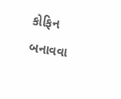કોફિન બનાવવા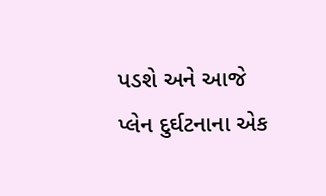પડશે અને આજે પ્લેન દુર્ઘટનાના એક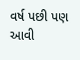વર્ષ પછી પણ આવી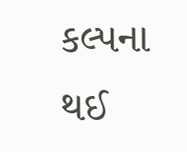કલ્પના થઈ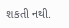શકતી નથી.